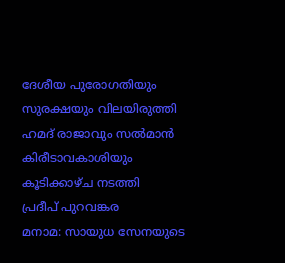ദേശീയ പുരോഗതിയും സുരക്ഷയും വിലയിരുത്തി ഹമദ് രാജാവും സൽമാൻ കിരീടാവകാശിയും കൂടിക്കാഴ്ച നടത്തി
പ്രദീപ് പുറവങ്കര
മനാമ: സായുധ സേനയുടെ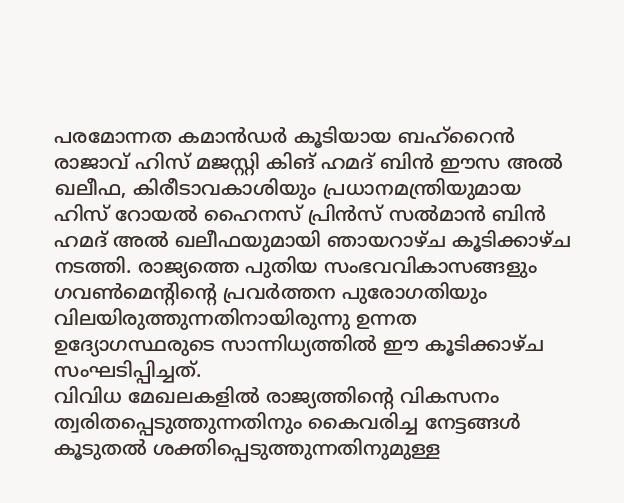പരമോന്നത കമാൻഡർ കൂടിയായ ബഹ്റൈൻ രാജാവ് ഹിസ് മജസ്റ്റി കിങ് ഹമദ് ബിൻ ഈസ അൽ ഖലീഫ, കിരീടാവകാശിയും പ്രധാനമന്ത്രിയുമായ ഹിസ് റോയൽ ഹൈനസ് പ്രിൻസ് സൽമാൻ ബിൻ ഹമദ് അൽ ഖലീഫയുമായി ഞായറാഴ്ച കൂടിക്കാഴ്ച നടത്തി. രാജ്യത്തെ പുതിയ സംഭവവികാസങ്ങളും ഗവൺമെന്റിന്റെ പ്രവർത്തന പുരോഗതിയും വിലയിരുത്തുന്നതിനായിരുന്നു ഉന്നത ഉദ്യോഗസ്ഥരുടെ സാന്നിധ്യത്തിൽ ഈ കൂടിക്കാഴ്ച സംഘടിപ്പിച്ചത്.
വിവിധ മേഖലകളിൽ രാജ്യത്തിന്റെ വികസനം ത്വരിതപ്പെടുത്തുന്നതിനും കൈവരിച്ച നേട്ടങ്ങൾ കൂടുതൽ ശക്തിപ്പെടുത്തുന്നതിനുമുള്ള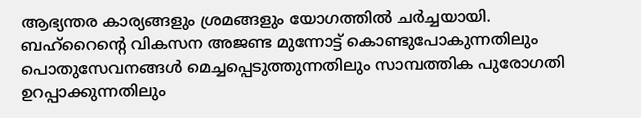ആഭ്യന്തര കാര്യങ്ങളും ശ്രമങ്ങളും യോഗത്തിൽ ചർച്ചയായി. ബഹ്റൈന്റെ വികസന അജണ്ട മുന്നോട്ട് കൊണ്ടുപോകുന്നതിലും പൊതുസേവനങ്ങൾ മെച്ചപ്പെടുത്തുന്നതിലും സാമ്പത്തിക പുരോഗതി ഉറപ്പാക്കുന്നതിലും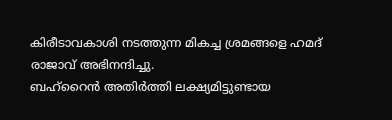കിരീടാവകാശി നടത്തുന്ന മികച്ച ശ്രമങ്ങളെ ഹമദ് രാജാവ് അഭിനന്ദിച്ചു.
ബഹ്റൈൻ അതിർത്തി ലക്ഷ്യമിട്ടുണ്ടായ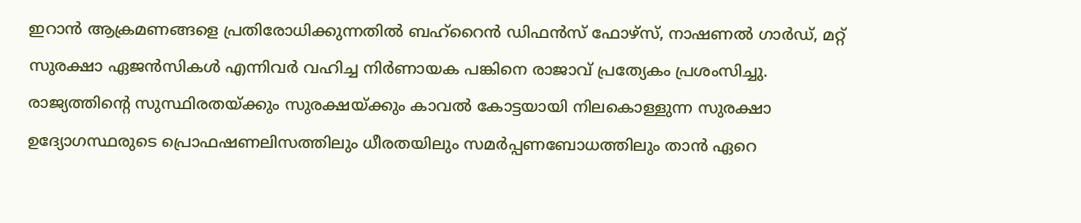ഇറാൻ ആക്രമണങ്ങളെ പ്രതിരോധിക്കുന്നതിൽ ബഹ്റൈൻ ഡിഫൻസ് ഫോഴ്സ്, നാഷണൽ ഗാർഡ്, മറ്റ് സുരക്ഷാ ഏജൻസികൾ എന്നിവർ വഹിച്ച നിർണായക പങ്കിനെ രാജാവ് പ്രത്യേകം പ്രശംസിച്ചു. രാജ്യത്തിന്റെ സുസ്ഥിരതയ്ക്കും സുരക്ഷയ്ക്കും കാവൽ കോട്ടയായി നിലകൊള്ളുന്ന സുരക്ഷാ ഉദ്യോഗസ്ഥരുടെ പ്രൊഫഷണലിസത്തിലും ധീരതയിലും സമർപ്പണബോധത്തിലും താൻ ഏറെ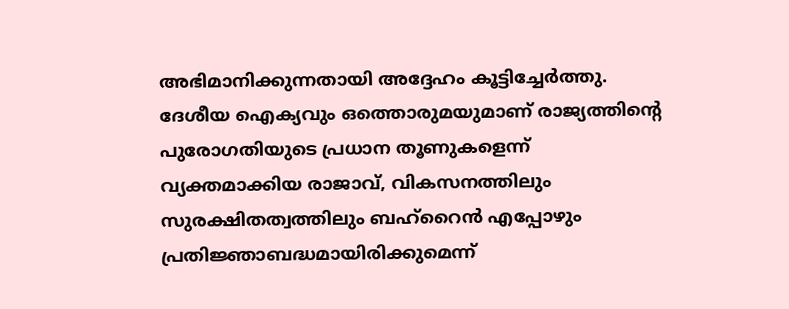അഭിമാനിക്കുന്നതായി അദ്ദേഹം കൂട്ടിച്ചേർത്തു.
ദേശീയ ഐക്യവും ഒത്തൊരുമയുമാണ് രാജ്യത്തിന്റെ പുരോഗതിയുടെ പ്രധാന തൂണുകളെന്ന് വ്യക്തമാക്കിയ രാജാവ്, വികസനത്തിലും സുരക്ഷിതത്വത്തിലും ബഹ്റൈൻ എപ്പോഴും പ്രതിജ്ഞാബദ്ധമായിരിക്കുമെന്ന്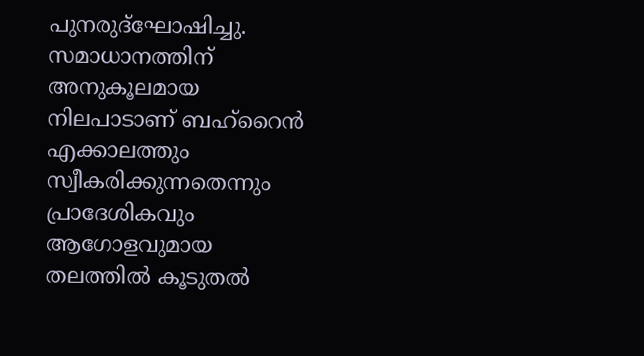പുനരുദ്ഘോഷിച്ചു. സമാധാനത്തിന് അനുകൂലമായ നിലപാടാണ് ബഹ്റൈൻ എക്കാലത്തും സ്വീകരിക്കുന്നതെന്നും പ്രാദേശികവും ആഗോളവുമായ തലത്തിൽ കൂടുതൽ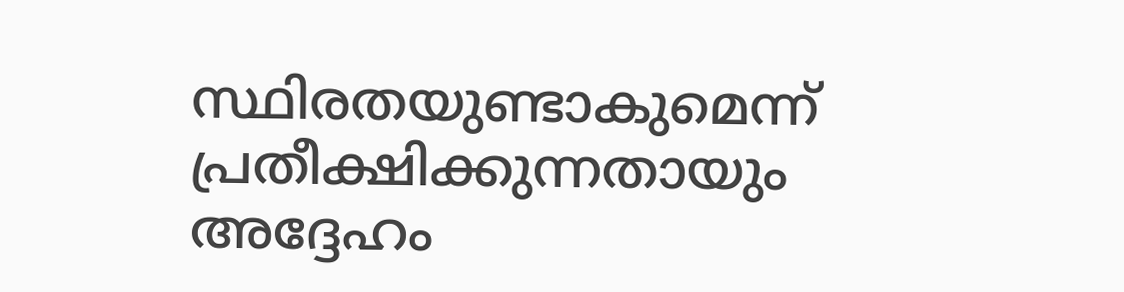സ്ഥിരതയുണ്ടാകുമെന്ന് പ്രതീക്ഷിക്കുന്നതായും അദ്ദേഹം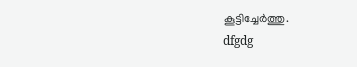കൂട്ടിച്ചേർത്തു.
dfgdg